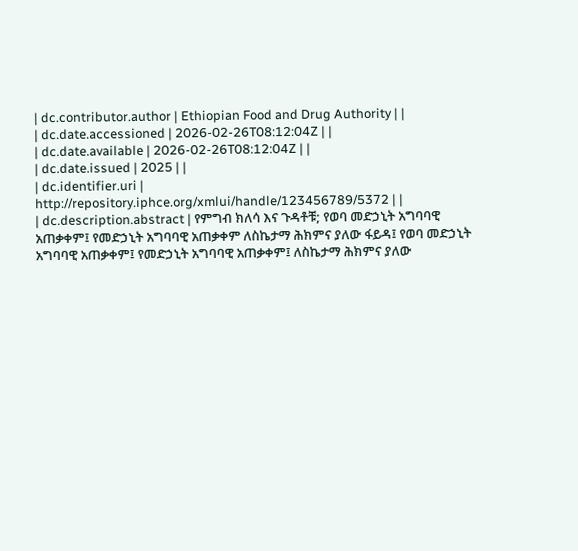| dc.contributor.author | Ethiopian Food and Drug Authority | |
| dc.date.accessioned | 2026-02-26T08:12:04Z | |
| dc.date.available | 2026-02-26T08:12:04Z | |
| dc.date.issued | 2025 | |
| dc.identifier.uri | http://repository.iphce.org/xmlui/handle/123456789/5372 | |
| dc.description.abstract | የምግብ ክለሳ እና ጉዳቶቹ; የወባ መድኃኒት አግባባዊ አጠቃቀም፤ የመድኃኒት አግባባዊ አጠቃቀም ለስኬታማ ሕክምና ያለው ፋይዳ፤ የወባ መድኃኒት አግባባዊ አጠቃቀም፤ የመድኃኒት አግባባዊ አጠቃቀም፤ ለስኬታማ ሕክምና ያለው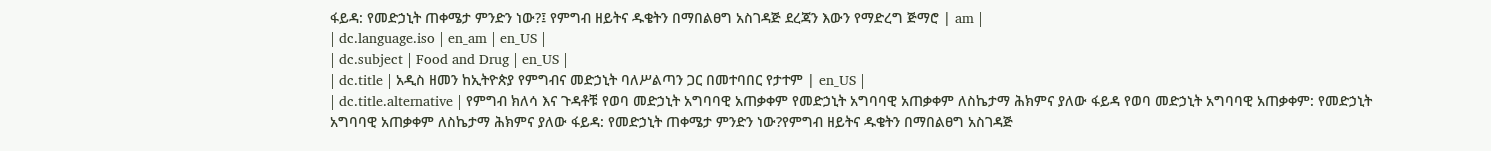ፋይዳ: የመድኃኒት ጠቀሜታ ምንድን ነው?፤ የምግብ ዘይትና ዱቄትን በማበልፀግ አስገዳጅ ደረጃን እውን የማድረግ ጅማሮ | am |
| dc.language.iso | en_am | en_US |
| dc.subject | Food and Drug | en_US |
| dc.title | አዲስ ዘመን ከኢትዮጵያ የምግብና መድኃኒት ባለሥልጣን ጋር በመተባበር የታተም | en_US |
| dc.title.alternative | የምግብ ክለሳ እና ጉዳቶቹ የወባ መድኃኒት አግባባዊ አጠቃቀም የመድኃኒት አግባባዊ አጠቃቀም ለስኬታማ ሕክምና ያለው ፋይዳ የወባ መድኃኒት አግባባዊ አጠቃቀም: የመድኃኒት አግባባዊ አጠቃቀም ለስኬታማ ሕክምና ያለው ፋይዳ: የመድኃኒት ጠቀሜታ ምንድን ነው?የምግብ ዘይትና ዱቄትን በማበልፀግ አስገዳጅ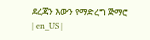ደረጃን እውን የማድረግ ጅማሮ | en_US |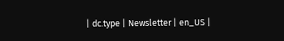| dc.type | Newsletter | en_US |